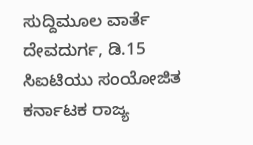ಸುದ್ದಿಮೂಲ ವಾರ್ತೆ ದೇವದುರ್ಗ, ಡಿ.15
ಸಿಐಟಿಯು ಸಂಯೋಜಿತ ಕರ್ನಾಟಕ ರಾಜ್ಯ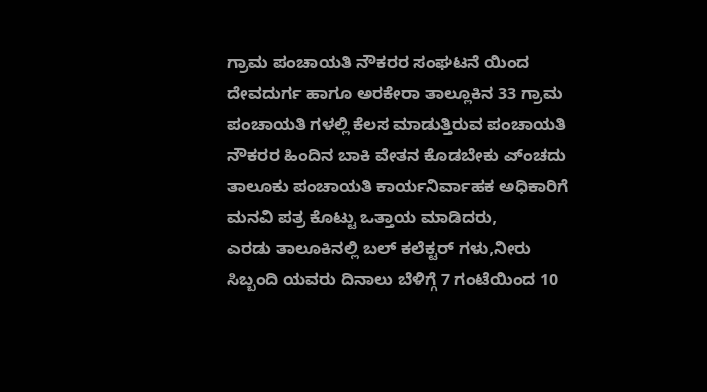ಗ್ರಾಮ ಪಂಚಾಯತಿ ನೌಕರರ ಸಂಘಟನೆ ಯಿಂದ ದೇವದುರ್ಗ ಹಾಗೂ ಅರಕೇರಾ ತಾಲ್ಲೂಕಿನ 33 ಗ್ರಾಮ ಪಂಚಾಯತಿ ಗಳಲ್ಲಿ ಕೆಲಸ ಮಾಡುತ್ತಿರುವ ಪಂಚಾಯತಿ ನೌಕರರ ಹಿಂದಿನ ಬಾಕಿ ವೇತನ ಕೊಡಬೇಕು ಎ್ಂಚದು ತಾಲೂಕು ಪಂಚಾಯತಿ ಕಾರ್ಯನಿರ್ವಾಹಕ ಅಧಿಕಾರಿಗೆ ಮನವಿ ಪತ್ರ ಕೊಟ್ಟು ಒತ್ತಾಯ ಮಾಡಿದರು,
ಎರಡು ತಾಲೂಕಿನಲ್ಲಿ ಬಲ್ ಕಲೆಕ್ಟರ್ ಗಳು,ನೀರು ಸಿಬ್ಬಂದಿ ಯವರು ದಿನಾಲು ಬೆಳಿಗ್ಗೆ 7 ಗಂಟೆಯಿಂದ 10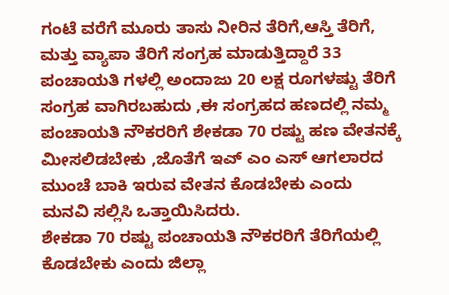ಗಂಟೆ ವರೆಗೆ ಮೂರು ತಾಸು ನೀರಿನ ತೆರಿಗೆ,ಆಸ್ತಿ ತೆರಿಗೆ, ಮತ್ತು ವ್ಯಾಪಾ ತೆರಿಗೆ ಸಂಗ್ರಹ ಮಾಡುತ್ತಿದ್ದಾರೆ 33 ಪಂಚಾಯತಿ ಗಳಲ್ಲಿ ಅಂದಾಜು 20 ಲಕ್ಷ ರೂಗಳಷ್ಟು ತೆರಿಗೆ ಸಂಗ್ರಹ ವಾಗಿರಬಹುದು ,ಈ ಸಂಗ್ರಹದ ಹಣದಲ್ಲಿ ನಮ್ಮ ಪಂಚಾಯತಿ ನೌಕರರಿಗೆ ಶೇಕಡಾ 70 ರಷ್ಟು ಹಣ ವೇತನಕ್ಕೆ ಮೀಸಲಿಡಬೇಕು ,ಜೊತೆಗೆ ಇಎ್ ಎಂ ಎಸ್ ಆಗಲಾರದ ಮುಂಚೆ ಬಾಕಿ ಇರುವ ವೇತನ ಕೊಡಬೇಕು ಎಂದು ಮನವಿ ಸಲ್ಲಿಸಿ ಒತ್ತಾಯಿಸಿದರು.
ಶೇಕಡಾ 70 ರಷ್ಟು ಪಂಚಾಯತಿ ನೌಕರರಿಗೆ ತೆರಿಗೆಯಲ್ಲಿ ಕೊಡಬೇಕು ಎಂದು ಜಿಲ್ಲಾ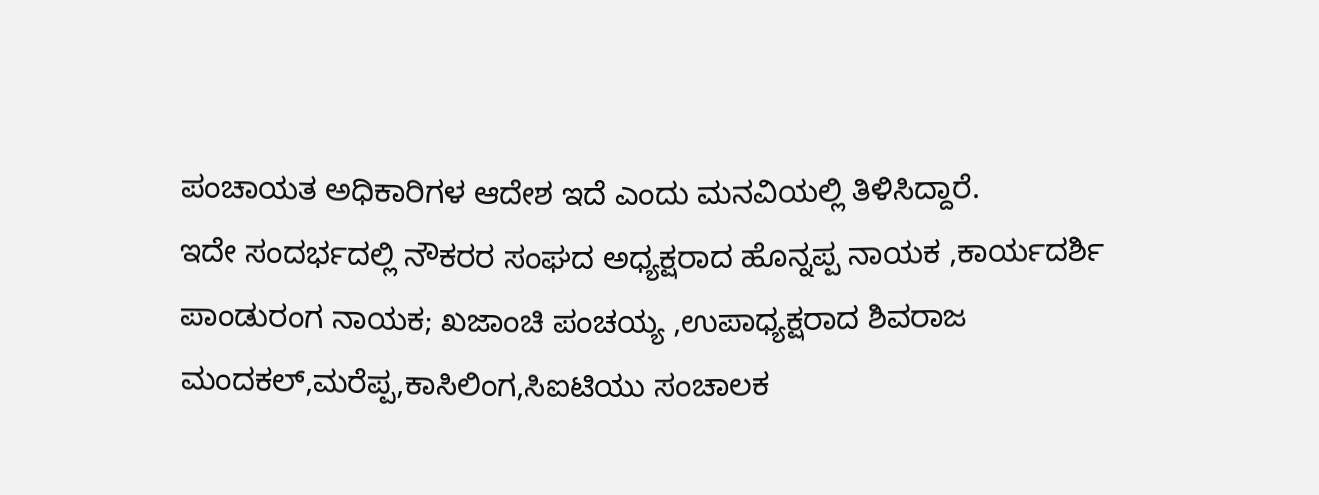ಪಂಚಾಯತ ಅಧಿಕಾರಿಗಳ ಆದೇಶ ಇದೆ ಎಂದು ಮನವಿಯಲ್ಲಿ ತಿಳಿಸಿದ್ದಾರೆ.
ಇದೇ ಸಂದರ್ಭದಲ್ಲಿ ನೌಕರರ ಸಂಘದ ಅಧ್ಯಕ್ಷರಾದ ಹೊನ್ನಪ್ಪ ನಾಯಕ ,ಕಾರ್ಯದರ್ಶಿ ಪಾಂಡುರಂಗ ನಾಯಕ; ಖಜಾಂಚಿ ಪಂಚಯ್ಯ ,ಉಪಾಧ್ಯಕ್ಷರಾದ ಶಿವರಾಜ ಮಂದಕಲ್,ಮರೆಪ್ಪ,ಕಾಸಿಲಿಂಗ,ಸಿಐಟಿಯು ಸಂಚಾಲಕ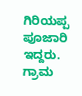ಗಿರಿಯಪ್ಪ ಪೂಜಾರಿ ಇದ್ದರು.
ಗ್ರಾಮ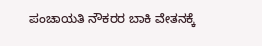ಪಂಚಾಯತಿ ನೌಕರರ ಬಾಕಿ ವೇತನಕ್ಕೆ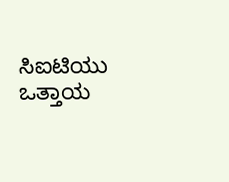ಸಿಐಟಿಯು ಒತ್ತಾಯ